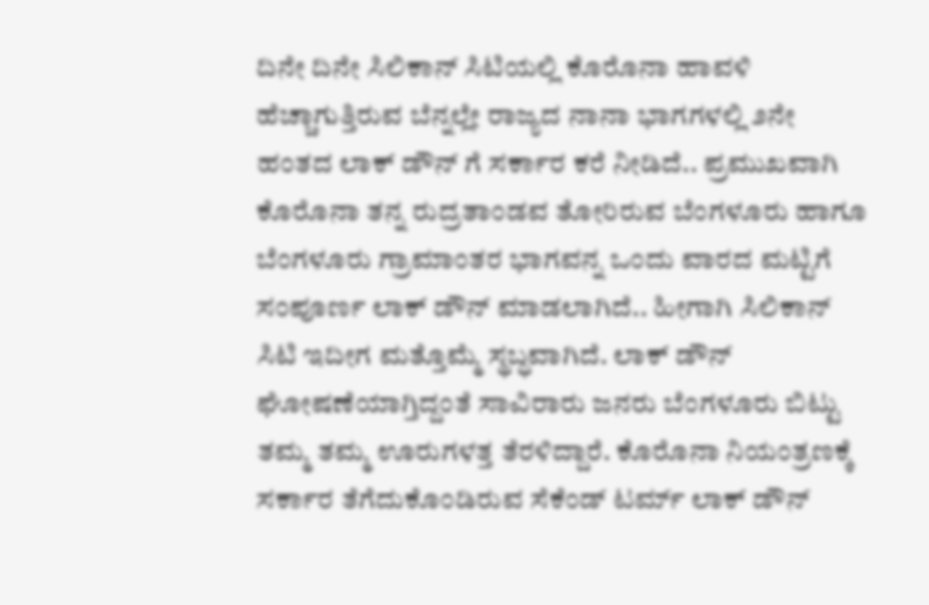ದಿನೇ ದಿನೇ ಸಿಲಿಕಾನ್ ಸಿಟಿಯಲ್ಲಿ ಕೊರೊನಾ ಹಾವಳಿ ಹೆಚ್ಚಾಗುತ್ತಿರುವ ಬೆನ್ನಲ್ಲೇ ರಾಜ್ಯದ ನಾನಾ ಭಾಗಗಳಲ್ಲಿ ೨ನೇ ಹಂತದ ಲಾಕ್ ಡೌನ್ ಗೆ ಸರ್ಕಾರ ಕರೆ ನೀಡಿದೆ.. ಪ್ರಮುಖವಾಗಿ ಕೊರೊನಾ ತನ್ನ ರುದ್ರತಾಂಡವ ತೋರಿರುವ ಬೆಂಗಳೂರು ಹಾಗೂ ಬೆಂಗಳೂರು ಗ್ರಾಮಾಂತರ ಭಾಗವನ್ನ ಒಂದು ವಾರದ ಮಟ್ಟಿಗೆ ಸಂಪೂರ್ಣ ಲಾಕ್ ಡೌನ್ ಮಾಡಲಾಗಿದೆ.. ಹೀಗಾಗಿ ಸಿಲಿಕಾನ್ ಸಿಟಿ ಇದೀಗ ಮತ್ತೊಮ್ಮೆ ಸ್ಥಬ್ಧವಾಗಿದೆ. ಲಾಕ್ ಡೌನ್ ಘೋಷಣೆಯಾಗ್ತಿದ್ದಂತೆ ಸಾವಿರಾರು ಜನರು ಬೆಂಗಳೂರು ಬಿಟ್ಟು ತಮ್ಮ ತಮ್ಮ ಊರುಗಳತ್ತ ತೆರಳಿದ್ದಾರೆ. ಕೊರೊನಾ ನಿಯಂತ್ರಣಕ್ಕೆ ಸರ್ಕಾರ ತೆಗೆದುಕೊಂಡಿರುವ ಸೆಕೆಂಡ್ ಟರ್ಮ್ ಲಾಕ್ ಡೌನ್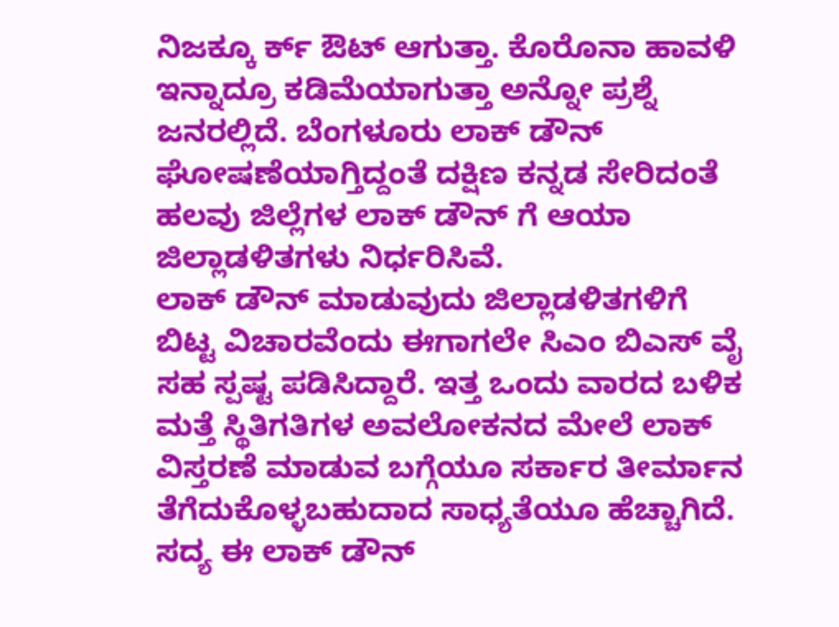ನಿಜಕ್ಕೂ ರ್ಕ್ ಔಟ್ ಆಗುತ್ತಾ. ಕೊರೊನಾ ಹಾವಳಿ ಇನ್ನಾದ್ರೂ ಕಡಿಮೆಯಾಗುತ್ತಾ ಅನ್ನೋ ಪ್ರಶ್ನೆ ಜನರಲ್ಲಿದೆ. ಬೆಂಗಳೂರು ಲಾಕ್ ಡೌನ್ ಘೋಷಣೆಯಾಗ್ತಿದ್ದಂತೆ ದಕ್ಷಿಣ ಕನ್ನಡ ಸೇರಿದಂತೆ ಹಲವು ಜಿಲ್ಲೆಗಳ ಲಾಕ್ ಡೌನ್ ಗೆ ಆಯಾ ಜಿಲ್ಲಾಡಳಿತಗಳು ನಿರ್ಧರಿಸಿವೆ.
ಲಾಕ್ ಡೌನ್ ಮಾಡುವುದು ಜಿಲ್ಲಾಡಳಿತಗಳಿಗೆ ಬಿಟ್ಟ ವಿಚಾರವೆಂದು ಈಗಾಗಲೇ ಸಿಎಂ ಬಿಎಸ್ ವೈ ಸಹ ಸ್ಪಷ್ಟ ಪಡಿಸಿದ್ದಾರೆ. ಇತ್ತ ಒಂದು ವಾರದ ಬಳಿಕ ಮತ್ತೆ ಸ್ಥಿತಿಗತಿಗಳ ಅವಲೋಕನದ ಮೇಲೆ ಲಾಕ್ ವಿಸ್ತರಣೆ ಮಾಡುವ ಬಗ್ಗೆಯೂ ಸರ್ಕಾರ ತೀರ್ಮಾನ ತೆಗೆದುಕೊಳ್ಳಬಹುದಾದ ಸಾಧ್ಯತೆಯೂ ಹೆಚ್ಚಾಗಿದೆ. ಸದ್ಯ ಈ ಲಾಕ್ ಡೌನ್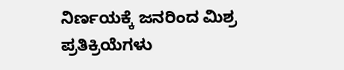ನಿರ್ಣಯಕ್ಕೆ ಜನರಿಂದ ಮಿಶ್ರ ಪ್ರತಿಕ್ರಿಯೆಗಳು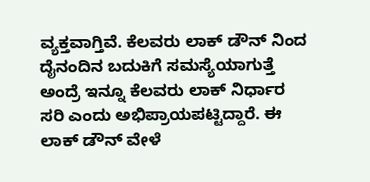ವ್ಯಕ್ತವಾಗ್ತಿವೆ. ಕೆಲವರು ಲಾಕ್ ಡೌನ್ ನಿಂದ ದೈನಂದಿನ ಬದುಕಿಗೆ ಸಮಸ್ಯೆಯಾಗುತ್ತೆ ಅಂದ್ರೆ ಇನ್ನೂ ಕೆಲವರು ಲಾಕ್ ನಿರ್ಧಾರ ಸರಿ ಎಂದು ಅಭಿಪ್ರಾಯಪಟ್ಟಿದ್ದಾರೆ. ಈ ಲಾಕ್ ಡೌನ್ ವೇಳೆ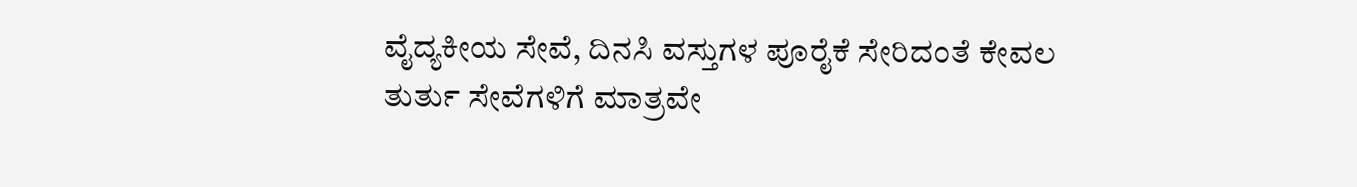ವೈದ್ಯಕೀಯ ಸೇವೆ, ದಿನಸಿ ವಸ್ತುಗಳ ಪೂರೈಕೆ ಸೇರಿದಂತೆ ಕೇವಲ ತುರ್ತು ಸೇವೆಗಳಿಗೆ ಮಾತ್ರವೇ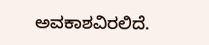ಅವಕಾಶವಿರಲಿದೆ.